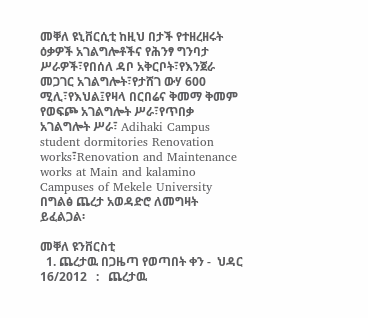መቐለ ዩኒቨርሲቲ ከዚህ በታች የተዘረዘሩት ዕቃዎች አገልግሎቶችና የሕንፃ ግንባታ ሥራዎች፣የበሰለ ዳቦ አቅርቦት፣የእንጀራ መጋገር አገልግሎት፣የታሸገ ውሃ 600 ሚሊ፣የእህል፤የዛላ በርበሬና ቅመማ ቅመም የወፍጮ አገልግሎት ሥራ፣የጥበቃ አገልግሎት ሥራ፣ Adihaki Campus student dormitories Renovation works፣Renovation and Maintenance works at Main and kalamino Campuses of Mekele University በግልፅ ጨረታ አወዳድሮ ለመግዛት ይፈልጋል፡

መቐለ ዩንቨርስቲ
  1. ጨረታዉ በጋዜጣ የወጣበት ቀን -  ህዳር 16/2012   :   ጨረታዉ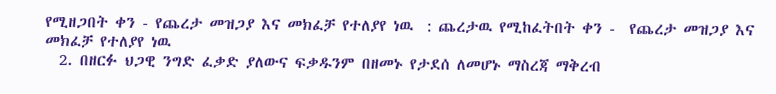የሚዘጋበት ቀን - የጨረታ መዝጋያ እና መክፈቻ የተለያየ ነዉ  : ጨረታዉ የሚከፈትበት ቀን -  የጨረታ መዝጋያ እና መክፈቻ የተለያየ ነዉ
  2. በዘርፉ ህጋዊ ንግድ ፈቃድ ያለውና ፍቃዱንም በዘመኑ የታደሰ ለመሆኑ ማስረጃ ማቅረብ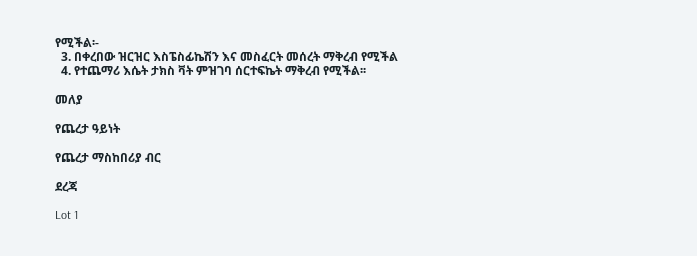የሚችል፡-
  3. በቀረበው ዝርዝር እስፔስፊኬሽን እና መስፈርት መሰረት ማቅረብ የሚችል
  4. የተጨማሪ እሴት ታክስ ቫት ምዝገባ ሰርተፍኬት ማቅረብ የሚችል፡፡

መለያ

የጨረታ ዓይነት

የጨረታ ማስከበሪያ ብር

ደረጃ

Lot 1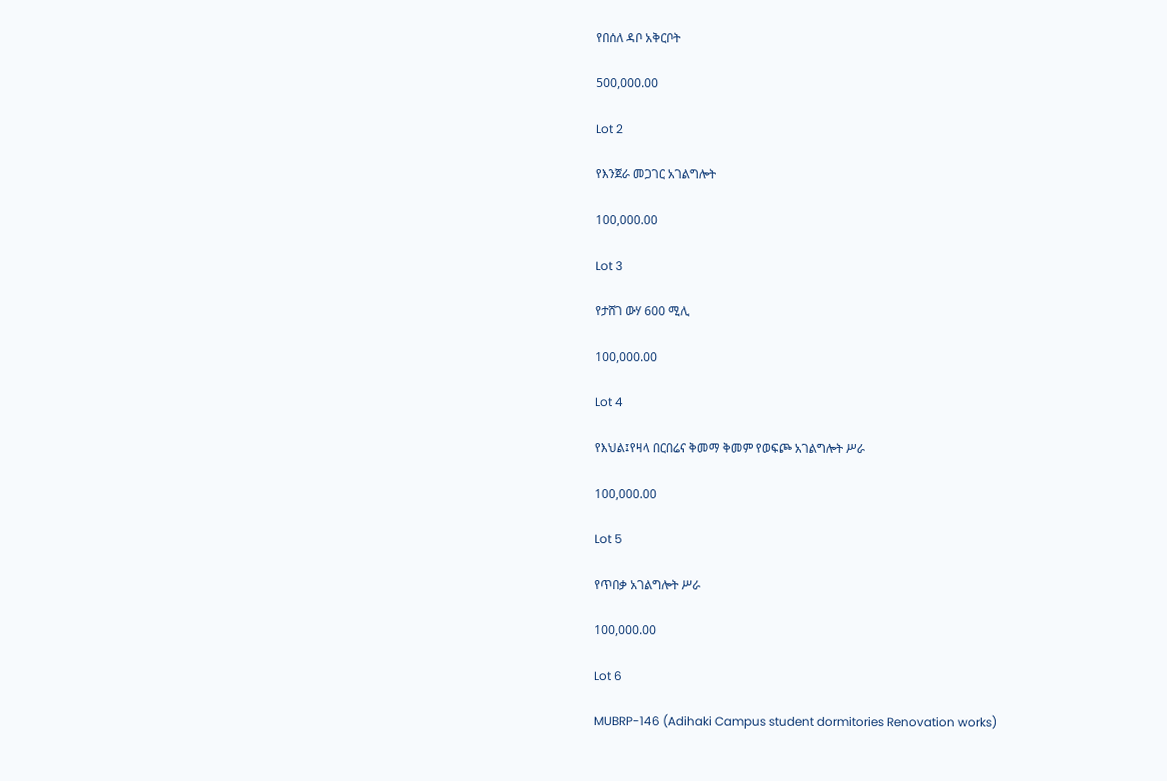የበሰለ ዳቦ አቅርቦት

500,000.00

Lot 2

የእንጀራ መጋገር አገልግሎት

100,000.00

Lot 3

የታሸገ ውሃ 600 ሚሊ

100,000.00

Lot 4

የእህል፤የዛላ በርበሬና ቅመማ ቅመም የወፍጮ አገልግሎት ሥራ

100,000.00

Lot 5

የጥበቃ አገልግሎት ሥራ

100,000.00

Lot 6

MUBRP-146 (Adihaki Campus student dormitories Renovation works)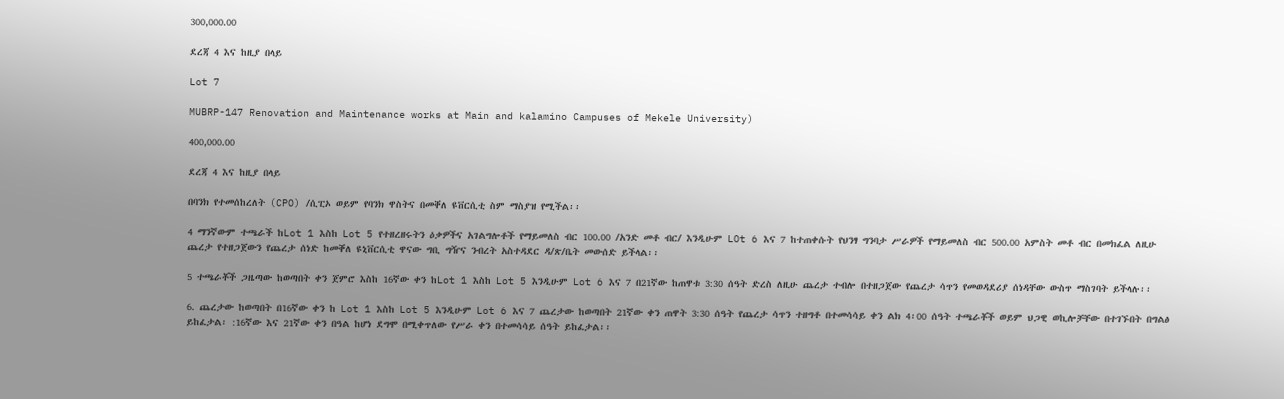300,000.00

ደረጃ 4 እና ከዚያ በላይ

Lot 7

MUBRP-147 Renovation and Maintenance works at Main and kalamino Campuses of Mekele University)

400,000.00

ደረጃ 4 እና ከዚያ በላይ

በባንክ የተመሰከረለት (CPO) /ሲፒኦ ወይም የባንክ ዋስትና በመቐለ ዩቨርሲቲ ስም ማስያዝ የሚችል፡፡

4 ማንኛውም ተጫራች ከLot 1 እስከ Lot 5 የተዘረዘሩትን ዕቃዎችና አገልግሎቶች የማይመለስ ብር 100.00 /አንድ መቶ ብር/ እንዲሁም LOt 6 እና 7 ከተጠቀሱት የህንፃ ግንባታ ሥራዎች የማይመለስ ብር 500.00 አምስት መቶ ብር በመክፈል ለዚሁ ጨረታ የተዘጋጀውን የጨረታ ሰነድ ከመቐለ ዩኒቨርሲቲ ዋናው ግቢ ግዥና ንብረት አስተዳደር ዳ/ጽ/ቤት መውሰድ ይችላል፡፡

5 ተጫራቾች ጋዜጣው ከወጣበት ቀን ጀምሮ እስከ 16ኛው ቀን ከLot 1 እስከ Lot 5 እንዲሁም Lot 6 እና 7 በ21ኛው ከጠዋቱ 3:30 ሰዓት ድረስ ለዚሁ ጨረታ ተብሎ በተዘጋጀው የጨረታ ሳጥን የመወዳደሪያ ሰነዳቸው ውስጥ ማስገባት ይችላሉ፡፡

6. ጨረታው ከወጣበት በ16ኛው ቀን ከ Lot 1 እስከ Lot 5 እንዲሁም Lot 6 እና 7 ጨረታው ከወጣበት 21ኛው ቀን ጠዋት 3:30 ሰዓት የጨረታ ሳጥን ተዘግቶ በተመሳሳይ ቀን ልክ 4፡00 ሰዓት ተጫራቾች ወይም ህጋዊ ወኪሎቻቸው በተገኙበት በግልፅ ይከፈታል፡ :16ኛው እና 21ኛው ቀን በዓል ከሆነ ደግሞ በሚቀጥለው የሥራ ቀን በተመሳሳይ ሰዓት ይከፈታል፡፡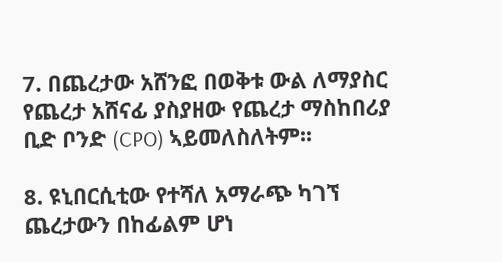7. በጨረታው አሸንፎ በወቅቱ ውል ለማያስር የጨረታ አሸናፊ ያስያዘው የጨረታ ማስከበሪያ ቢድ ቦንድ (CPO) ኣይመለስለትም፡፡

8. ዩኒበርሲቲው የተሻለ አማራጭ ካገኘ ጨረታውን በከፊልም ሆነ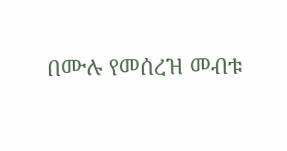በሙሉ የመሰረዝ መብቱ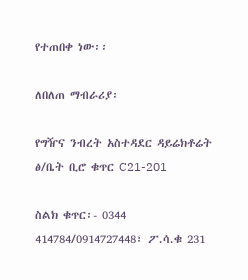የተጠበቀ ነው፡፡

ለበለጠ ማብራሪያ፡

የግዥና ንብረት አስተዳደር ዳይሬክቶሬት ፅ/ቤት ቢሮ ቁጥር C21-201

ስልክ ቁጥር፡- 0344 414784/0914727448፣ ፖ.ሳ.ቁ 231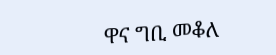ዋና ግቢ መቆለ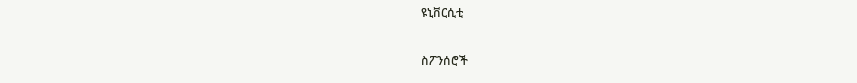ዩኒቨርሲቲ

ስፖንሰሮች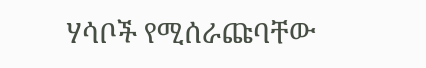ሃሳቦች የሚሰራጩባቸው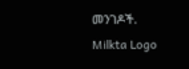መንገዶች.
Milkta Logo